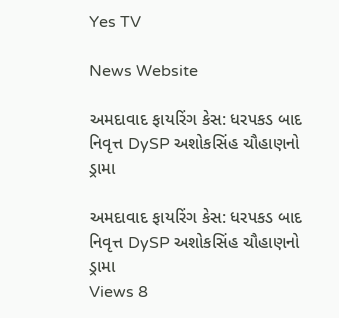Yes TV

News Website

અમદાવાદ ફાયરિંગ કેસ: ધરપકડ બાદ નિવૃત્ત DySP અશોકસિંહ ચૌહાણનો ડ્રામા

અમદાવાદ ફાયરિંગ કેસ: ધરપકડ બાદ નિવૃત્ત DySP અશોકસિંહ ચૌહાણનો ડ્રામા
Views 8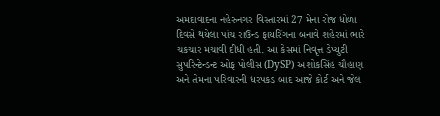અમદાવાદના નહેરુનગર વિસ્તારમાં 27 મેના રોજ ધોળા દિવસે થયેલા પાંચ રાઉન્ડ ફાયરિંગના બનાવે શહેરમાં ભારે ચકચાર મચાવી દીધી હતી. આ કેસમાં નિવૃત્ત ડેપ્યુટી સુપરિન્ટેન્ડન્ટ ઓફ પોલીસ (DySP) અશોકસિંહ ચૌહાણ અને તેમના પરિવારની ધરપકડ બાદ આજે કોર્ટ અને જેલ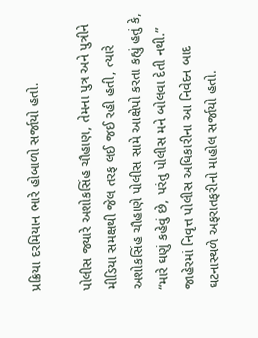પ્રક્રિયા દરમિયાન ભારે હોબાળો સર્જાયો હતો.

પોલીસ જ્યારે અશોકસિંહ ચૌહાણ, તેમના પુત્ર અને પુત્રીને મીડિયા સમક્ષથી જેલ તરફ લઈ જઈ રહી હતી, ત્યારે અશોકસિંહ ચૌહાણે પોલીસ સામે આક્ષેપો કરતા કહ્યું હતું કે, “મારે ઘણું કહેવું છે, પરંતુ પોલીસ મને બોલવા દેતી નથી.” જાહેરમાં નિવૃત્ત પોલીસ અધિકારીના આ નિવેદન બાદ ઘટનાસ્થળે અફરાતફરીનો માહોલ સર્જાયો હતો.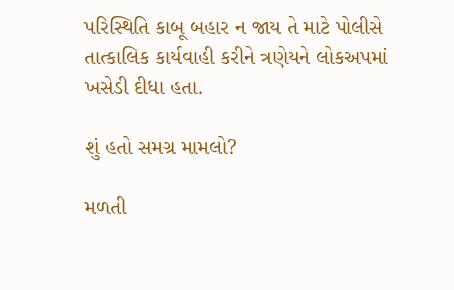પરિસ્થિતિ કાબૂ બહાર ન જાય તે માટે પોલીસે તાત્કાલિક કાર્યવાહી કરીને ત્રણેયને લોકઅપમાં ખસેડી દીધા હતા.

શું હતો સમગ્ર મામલો?

મળતી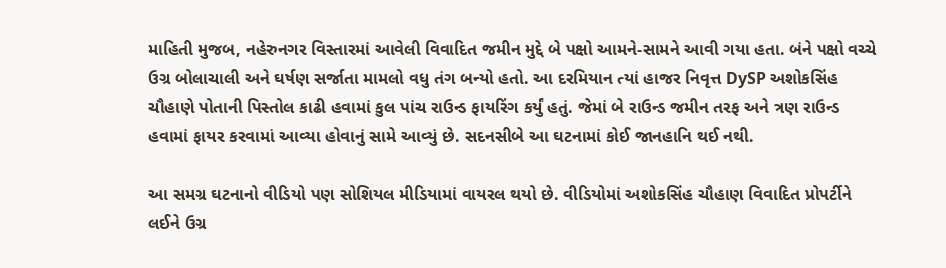માહિતી મુજબ, નહેરુનગર વિસ્તારમાં આવેલી વિવાદિત જમીન મુદ્દે બે પક્ષો આમને-સામને આવી ગયા હતા. બંને પક્ષો વચ્ચે ઉગ્ર બોલાચાલી અને ઘર્ષણ સર્જાતા મામલો વધુ તંગ બન્યો હતો. આ દરમિયાન ત્યાં હાજર નિવૃત્ત DySP અશોકસિંહ ચૌહાણે પોતાની પિસ્તોલ કાઢી હવામાં કુલ પાંચ રાઉન્ડ ફાયરિંગ કર્યું હતું. જેમાં બે રાઉન્ડ જમીન તરફ અને ત્રણ રાઉન્ડ હવામાં ફાયર કરવામાં આવ્યા હોવાનું સામે આવ્યું છે. સદનસીબે આ ઘટનામાં કોઈ જાનહાનિ થઈ નથી.

આ સમગ્ર ઘટનાનો વીડિયો પણ સોશિયલ મીડિયામાં વાયરલ થયો છે. વીડિયોમાં અશોકસિંહ ચૌહાણ વિવાદિત પ્રોપર્ટીને લઈને ઉગ્ર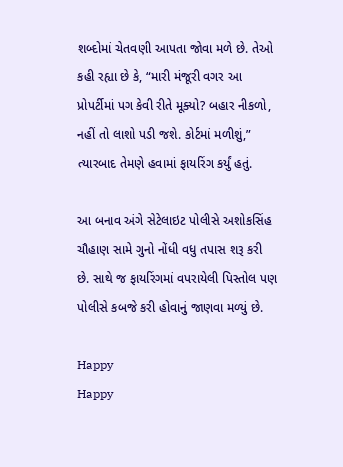શબ્દોમાં ચેતવણી આપતા જોવા મળે છે. તેઓ કહી રહ્યા છે કે, “મારી મંજૂરી વગર આ પ્રોપર્ટીમાં પગ કેવી રીતે મૂક્યો? બહાર નીકળો, નહીં તો લાશો પડી જશે. કોર્ટમાં મળીશું,” ત્યારબાદ તેમણે હવામાં ફાયરિંગ કર્યું હતું.

આ બનાવ અંગે સેટેલાઇટ પોલીસે અશોકસિંહ ચૌહાણ સામે ગુનો નોંધી વધુ તપાસ શરૂ કરી છે. સાથે જ ફાયરિંગમાં વપરાયેલી પિસ્તોલ પણ પોલીસે કબજે કરી હોવાનું જાણવા મળ્યું છે.

Happy
Happy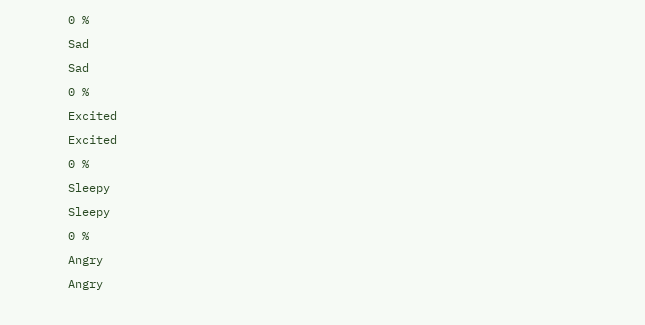0 %
Sad
Sad
0 %
Excited
Excited
0 %
Sleepy
Sleepy
0 %
Angry
Angry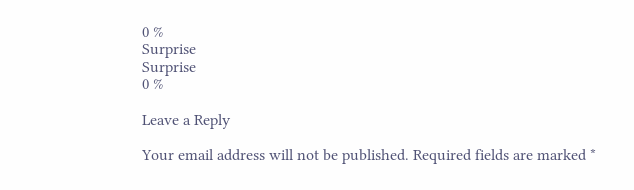0 %
Surprise
Surprise
0 %

Leave a Reply

Your email address will not be published. Required fields are marked *